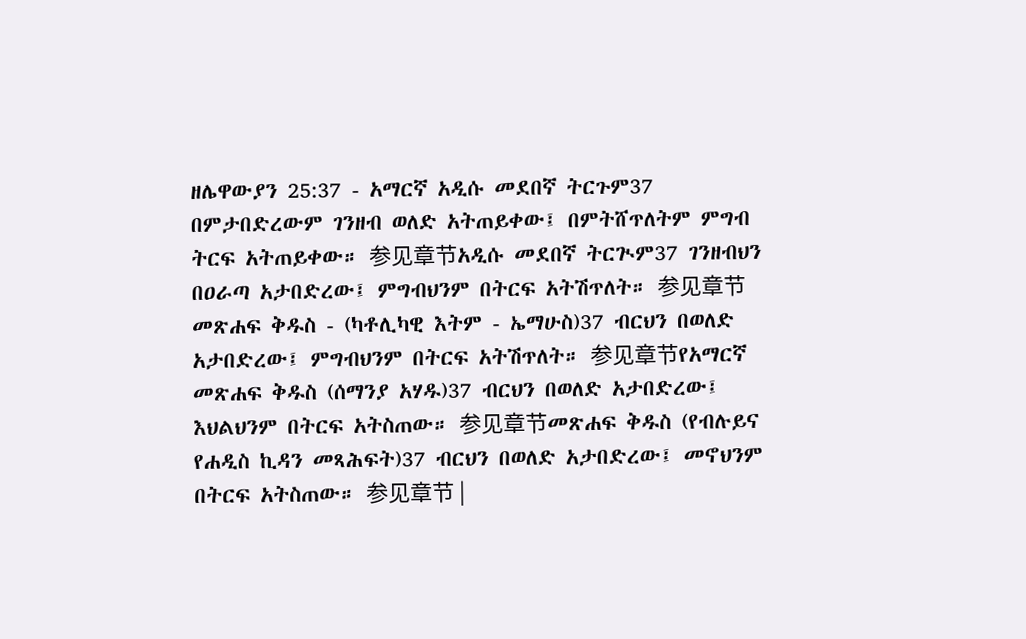ዘሌዋውያን 25:37 - አማርኛ አዲሱ መደበኛ ትርጉም37 በምታበድረውም ገንዘብ ወለድ አትጠይቀው፤ በምትሸጥለትም ምግብ ትርፍ አትጠይቀው። 参见章节አዲሱ መደበኛ ትርጒም37 ገንዘብህን በዐራጣ አታበድረው፤ ምግብህንም በትርፍ አትሽጥለት። 参见章节መጽሐፍ ቅዱስ - (ካቶሊካዊ እትም - ኤማሁስ)37 ብርህን በወለድ አታበድረው፤ ምግብህንም በትርፍ አትሽጥለት። 参见章节የአማርኛ መጽሐፍ ቅዱስ (ሰማንያ አሃዱ)37 ብርህን በወለድ አታበድረው፤ እህልህንም በትርፍ አትስጠው። 参见章节መጽሐፍ ቅዱስ (የብሉይና የሐዲስ ኪዳን መጻሕፍት)37 ብርህን በወለድ አታበድረው፤ መኖህንም በትርፍ አትስጠው። 参见章节 |